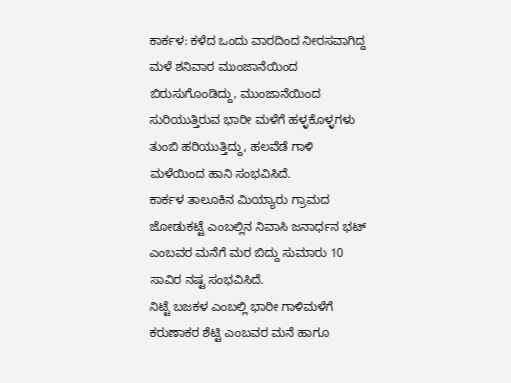ಕಾರ್ಕಳ: ಕಳೆದ ಒಂದು ವಾರದಿಂದ ನೀರಸವಾಗಿದ್ದ ಮಳೆ ಶನಿವಾರ ಮುಂಜಾನೆಯಿಂದ ಬಿರುಸುಗೊಂಡಿದ್ದು, ಮುಂಜಾನೆಯಿಂದ ಸುರಿಯುತ್ತಿರುವ ಭಾರೀ ಮಳೆಗೆ ಹಳ್ಳಕೊಳ್ಳಗಳು ತುಂಬಿ ಹರಿಯುತ್ತಿದ್ದು, ಹಲವೆಡೆ ಗಾಳಿ ಮಳೆಯಿಂದ ಹಾನಿ ಸಂಭವಿಸಿದೆ.
ಕಾರ್ಕಳ ತಾಲೂಕಿನ ಮಿಯ್ಯಾರು ಗ್ರಾಮದ ಜೋಡುಕಟ್ಟೆ ಎಂಬಲ್ಲಿನ ನಿವಾಸಿ ಜನಾರ್ಧನ ಭಟ್ ಎಂಬವರ ಮನೆಗೆ ಮರ ಬಿದ್ದು ಸುಮಾರು 10 ಸಾವಿರ ನಷ್ಟ ಸಂಭವಿಸಿದೆ.
ನಿಟ್ಟೆ ಬಜಕಳ ಎಂಬಲ್ಲಿ ಭಾರೀ ಗಾಳಿಮಳೆಗೆ ಕರುಣಾಕರ ಶೆಟ್ಟಿ ಎಂಬವರ ಮನೆ ಹಾಗೂ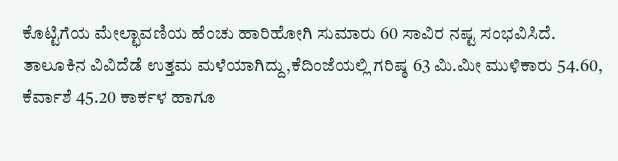ಕೊಟ್ಟಿಗೆಯ ಮೇಲ್ಛಾವಣಿಯ ಹೆಂಚು ಹಾರಿಹೋಗಿ ಸುಮಾರು 60 ಸಾವಿರ ನಷ್ಟ ಸಂಭವಿಸಿದೆ.
ತಾಲೂಕಿನ ವಿವಿದೆಡೆ ಉತ್ತಮ ಮಳೆಯಾಗಿದ್ದು,ಕೆದಿಂಜೆಯಲ್ಲಿ ಗರಿಷ್ಠ 63 ಮಿ.ಮೀ ಮುಳಿಕಾರು 54.60, ಕೆರ್ವಾಶೆ 45.20 ಕಾರ್ಕಳ ಹಾಗೂ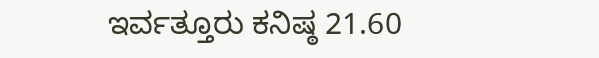ಇರ್ವತ್ತೂರು ಕನಿಷ್ಠ 21.60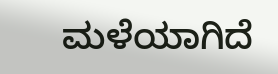ಮಳೆಯಾಗಿದೆ